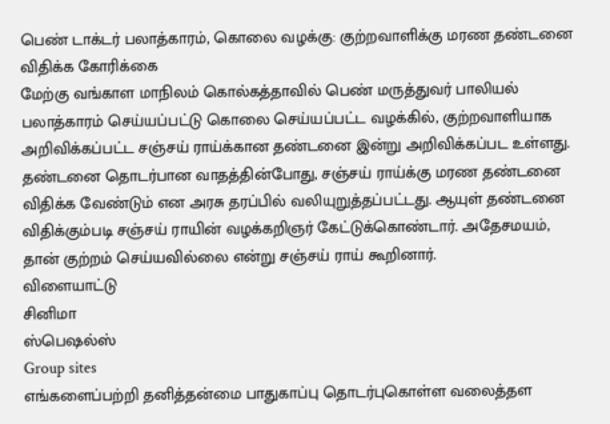பெண் டாக்டர் பலாத்காரம், கொலை வழக்கு: குற்றவாளிக்கு மரண தண்டனை விதிக்க கோரிக்கை
மேற்கு வங்காள மாநிலம் கொல்கத்தாவில் பெண் மருத்துவர் பாலியல் பலாத்காரம் செய்யப்பட்டு கொலை செய்யப்பட்ட வழக்கில், குற்றவாளியாக அறிவிக்கப்பட்ட சஞ்சய் ராய்க்கான தண்டனை இன்று அறிவிக்கப்பட உள்ளது.
தண்டனை தொடர்பான வாதத்தின்போது, சஞ்சய் ராய்க்கு மரண தண்டனை விதிக்க வேண்டும் என அரசு தரப்பில் வலியுறுத்தப்பட்டது. ஆயுள் தண்டனை விதிக்கும்படி சஞ்சய் ராயின் வழக்கறிஞர் கேட்டுக்கொண்டார். அதேசமயம், தான் குற்றம் செய்யவில்லை என்று சஞ்சய் ராய் கூறினார்.
விளையாட்டு
சினிமா
ஸ்பெஷல்ஸ்
Group sites
எங்களைப்பற்றி தனித்தன்மை பாதுகாப்பு தொடர்புகொள்ள வலைத்தள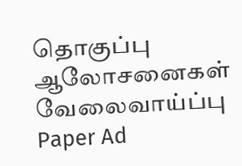தொகுப்பு ஆலோசனைகள் வேலைவாய்ப்பு
Paper Ad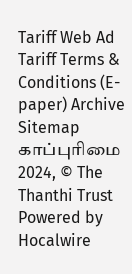Tariff Web Ad Tariff Terms & Conditions (E-paper) Archive Sitemap
காப்புரிமை 2024, © The Thanthi Trust Powered by Hocalwire